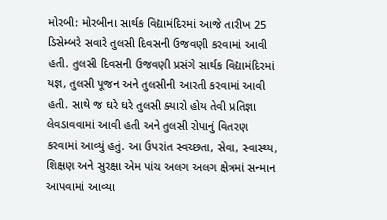મોરબી: મોરબીના સાર્થક વિદ્યામંદિરમાં આજે તારીખ 25 ડિસેમ્બરે સવારે તુલસી દિવસની ઉજવણી કરવામાં આવી હતી. તુલસી દિવસની ઉજવણી પ્રસંગે સાર્થક વિદ્યામંદિરમાં યજ્ઞ, તુલસી પૂજન અને તુલસીની આરતી કરવામાં આવી હતી. સાથે જ ઘરે ઘરે તુલસી ક્યારો હોય તેવી પ્રતિજ્ઞા લેવડાવવામાં આવી હતી અને તુલસી રોપાનું વિતરણ કરવામાં આવ્યું હતું. આ ઉપરાંત સ્વચ્છતા, સેવા, સ્વાસ્થ્ય, શિક્ષણ અને સુરક્ષા એમ પાંચ અલગ અલગ ક્ષેત્રમાં સન્માન આપવામાં આવ્યા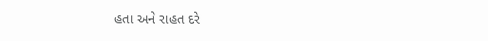હતા અને રાહત દરે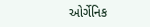ઓર્ગેનિક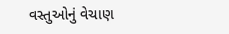વસ્તુઓનું વેચાણ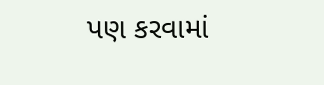પણ કરવામાં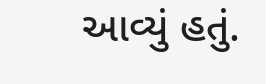આવ્યું હતું.